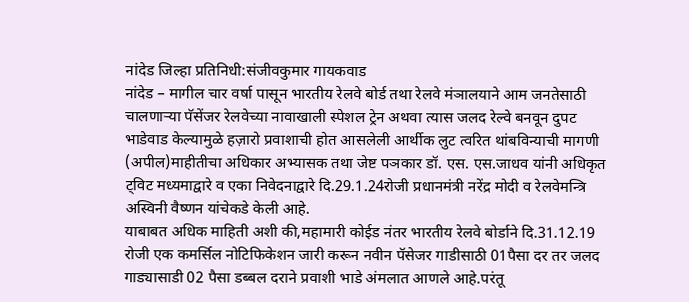नांदेड जिल्हा प्रतिनिधी:संजीवकुमार गायकवाड
नांदेड – मागील चार वर्षा पासून भारतीय रेलवे बोर्ड तथा रेलवे मंञालयाने आम जनतेसाठी चालणाऱ्या पॅसेंजर रेलवेच्या नावाखाली स्पेशल ट्रेन अथवा त्यास जलद रेल्वे बनवून दुपट भाडेवाड केल्यामुळे हज़ारो प्रवाशाची होत आसलेली आर्थीक लुट त्वरित थांबविन्याची मागणी (अपील)माहीतीचा अधिकार अभ्यासक तथा जेष्ट पञकार डॉ. एस. एस.जाधव यांनी अधिकृत ट्विट मध्यमाद्वारे व एका निवेदनाद्वारे दि.29.1.24रोजी प्रधानमंत्री नरेंद्र मोदी व रेलवेमन्त्रि अस्विनी वैष्णन यांचेकडे केली आहे.
याबाबत अधिक माहिती अशी की,महामारी कोईड नंतर भारतीय रेलवे बोर्डाने दि.31.12.19 रोजी एक कमर्सिल नोटिफिकेशन जारी करून नवीन पॅसेजर गाडीसाठी 01पैसा दर तर जलद गाड्यासाडी 02 पैसा डब्बल दराने प्रवाशी भाडे अंमलात आणले आहे.परंतू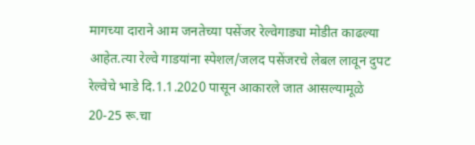मागच्या दाराने आम जनतेच्या पसेंजर रेल्वेगाड्या मोडीत काढल्या आहेत.त्या रेल्वे गाडयांना स्पेशल/जलद पसेंजरचे लेबल लावून दुपट रेल्वेचे भाडे दि.1.1.2020 पासून आकारले जात आसल्यामूळे 20-25 रू.चा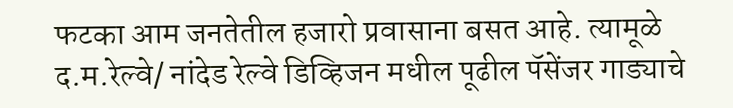फटका आम जनतेतील हजारो प्रवासाना बसत आहे. त्यामूळे द.म.रेल्वे/ नांदेड रेल्वे डिव्हिजन मधील पूढील पॅसेंजर गाड्याचे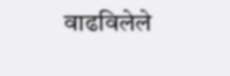वाढविलेले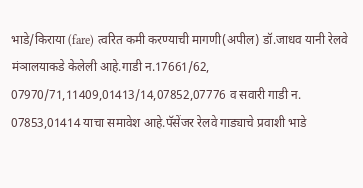भाडे/किराया (fare) त्वरित कमी करण्याची मागणी(अपील) डॉ.जाधव यानी रेलवे मंञालयाकडे केलेली आहे.गाडी न.17661/62, 07970/71,11409,01413/14,07852,07776 व सवारी गाडी न. 07853,01414 याचा समावेश आहे.पॅसेंजर रेलवे गाड्याचे प्रवाशी भाडे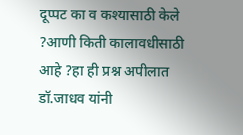दूप्पट का व कश्यासाठी केले ?आणी किती कालावधीसाठी आहे ?हा ही प्रश्न अपीलात डॉ.जाधव यांनी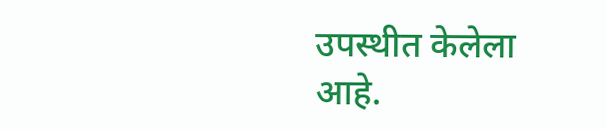उपस्थीत केलेला आहे.